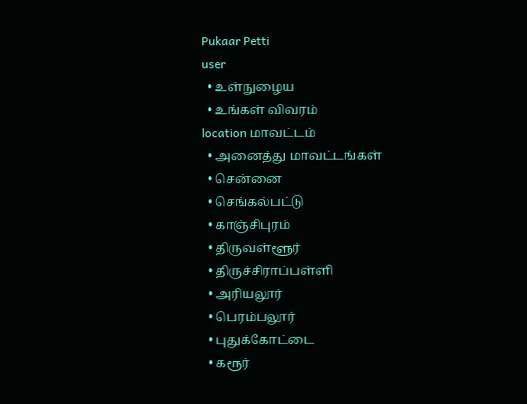Pukaar Petti
user
  • உள்நுழைய
  • உங்கள் விவரம்
location மாவட்டம்
  • அனைத்து மாவட்டங்கள்
  • சென்னை
  • செங்கல்பட்டு
  • காஞ்சிபுரம்
  • திருவள்ளூர்
  • திருச்சிராப்பள்ளி
  • அரியலூர்
  • பெரம்பலூர்
  • புதுக்கோட்டை
  • கரூர்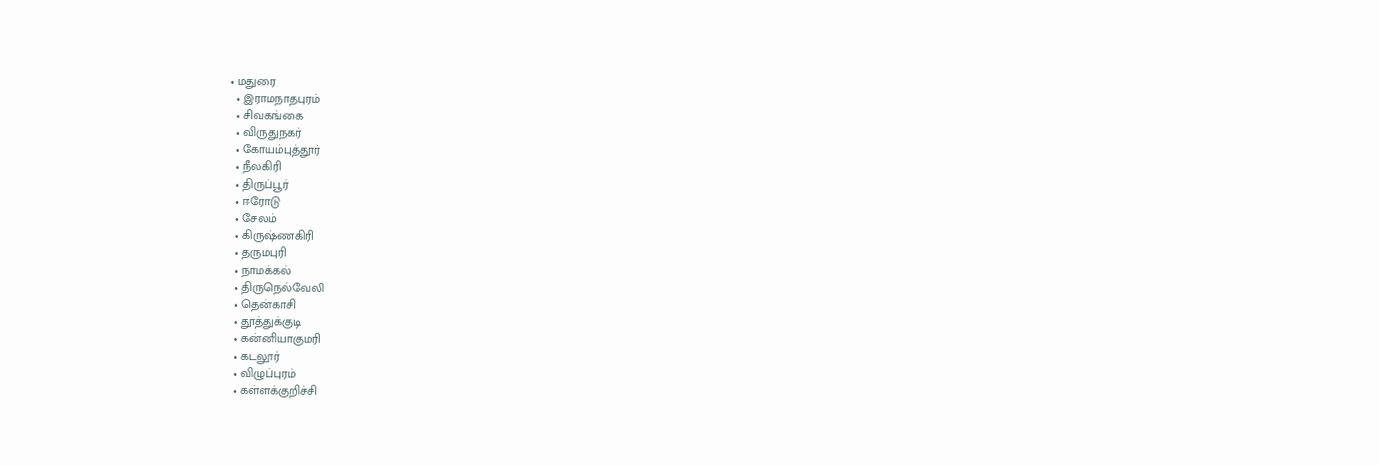• மதுரை
  • இராமநாதபுரம்
  • சிவகங்கை
  • விருதுநகர்
  • கோயம்புத்தூர்
  • நீலகிரி
  • திருப்பூர்
  • ஈரோடு
  • சேலம்
  • கிருஷ்ணகிரி
  • தருமபுரி
  • நாமக்கல்
  • திருநெல்வேலி
  • தென்காசி
  • தூத்துக்குடி
  • கன்னியாகுமரி
  • கடலூர்
  • விழுப்புரம்
  • கள்ளக்குறிச்சி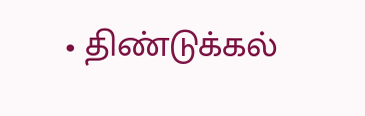• திண்டுக்கல்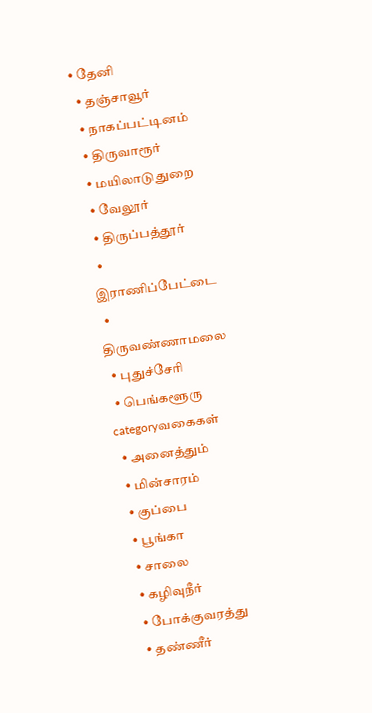• தேனி
  • தஞ்சாவூர்
  • நாகப்பட்டினம்
  • திருவாரூர்
  • மயிலாடுதுறை
  • வேலூர்
  • திருப்பத்தூர்
  • இராணிப்பேட்டை
  • திருவண்ணாமலை
  • புதுச்சேரி
  • பெங்களூரு
categoryவகைகள்
  • அனைத்தும்
  • மின்சாரம்
  • குப்பை
  • பூங்கா
  • சாலை
  • கழிவுநீர்
  • போக்குவரத்து
  • தண்ணீர்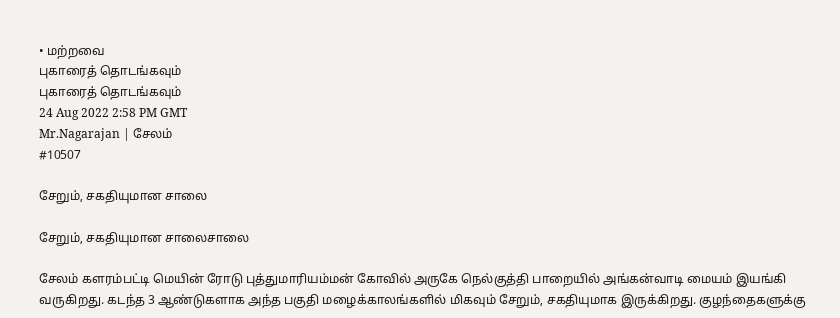• மற்றவை
புகாரைத் தொடங்கவும்
புகாரைத் தொடங்கவும்
24 Aug 2022 2:58 PM GMT
Mr.Nagarajan | சேலம்
#10507

சேறும், சகதியுமான சாலை

சேறும், சகதியுமான சாலைசாலை

சேலம் களரம்பட்டி மெயின் ரோடு புத்துமாரியம்மன் கோவில் அருகே நெல்குத்தி பாறையில் அங்கன்வாடி மையம் இயங்கி வருகிறது. கடந்த 3 ஆண்டுகளாக அந்த பகுதி மழைக்காலங்களில் மிகவும் சேறும், சகதியுமாக இருக்கிறது. குழந்தைகளுக்கு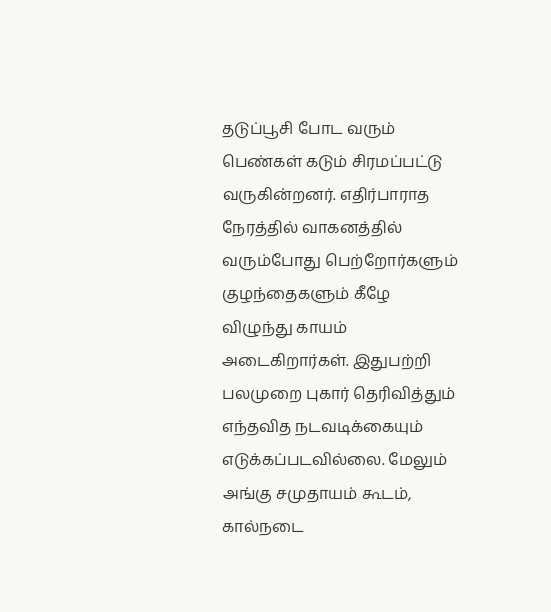தடுப்பூசி போட வரும் பெண்கள் கடும் சிரமப்பட்டு வருகின்றனர். எதிர்பாராத நேரத்தில் வாகனத்தில் வரும்போது பெற்றோர்களும் குழந்தைகளும் கீழே விழுந்து காயம் அடைகிறார்கள். இதுபற்றி பலமுறை புகார் தெரிவித்தும் எந்தவித நடவடிக்கையும் எடுக்கப்படவில்லை. மேலும் அங்கு சமுதாயம் கூடம், கால்நடை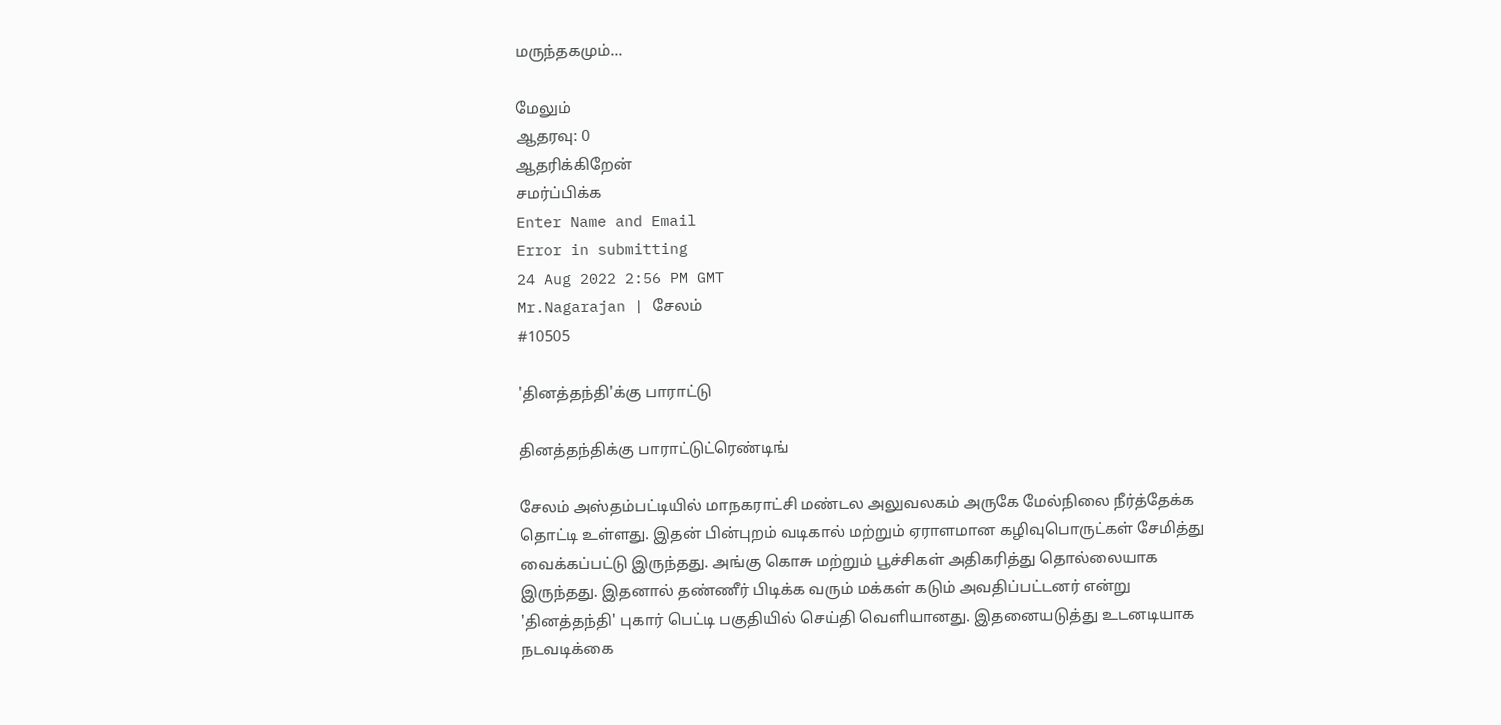மருந்தகமும்...

மேலும்
ஆதரவு: 0
ஆதரிக்கிறேன்
சமர்ப்பிக்க
Enter Name and Email
Error in submitting
24 Aug 2022 2:56 PM GMT
Mr.Nagarajan | சேலம்
#10505

'தினத்தந்தி'க்கு பாராட்டு

தினத்தந்திக்கு பாராட்டுட்ரெண்டிங்

சேலம் அஸ்தம்பட்டியில் மாநகராட்சி மண்டல அலுவலகம் அருகே மேல்நிலை நீர்த்தேக்க தொட்டி உள்ளது. இதன் பின்புறம் வடிகால் மற்றும் ஏராளமான கழிவுபொருட்கள் சேமித்து வைக்கப்பட்டு இருந்தது. அங்கு கொசு மற்றும் பூச்சிகள் அதிகரித்து தொல்லையாக இருந்தது. இதனால் தண்ணீர் பிடிக்க வரும் மக்கள் கடும் அவதிப்பட்டனர் என்று 'தினத்தந்தி' புகார் பெட்டி பகுதியில் செய்தி வெளியானது. இதனையடுத்து உடனடியாக நடவடிக்கை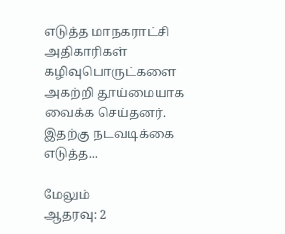எடுத்த மாநகராட்சி அதிகாரிகள் கழிவுபொருட்களை அகற்றி தூய்மையாக வைக்க செய்தனர். இதற்கு நடவடிக்கை எடுத்த...

மேலும்
ஆதரவு: 2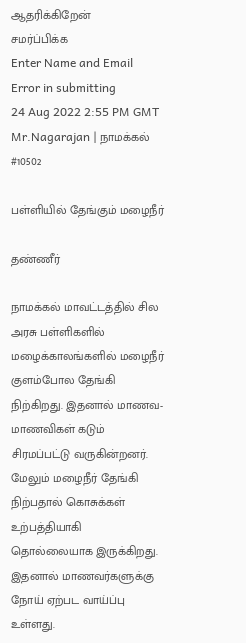ஆதரிக்கிறேன்
சமர்ப்பிக்க
Enter Name and Email
Error in submitting
24 Aug 2022 2:55 PM GMT
Mr.Nagarajan | நாமக்கல்
#10502

பள்ளியில் தேங்கும் மழைநீர்

தண்ணீர்

நாமக்கல் மாவட்டத்தில் சில அரசு பள்ளிகளில் மழைக்காலங்களில் மழைநீர் குளம்போல தேங்கி நிற்கிறது. இதனால் மாணவ- மாணவிகள் கடும் சிரமப்பட்டு வருகின்றனர். மேலும் மழைநீர் தேங்கி நிற்பதால் கொசுக்கள் உற்பத்தியாகி தொல்லையாக இருக்கிறது. இதனால் மாணவர்களுக்கு நோய் ஏற்பட வாய்ப்பு உள்ளது.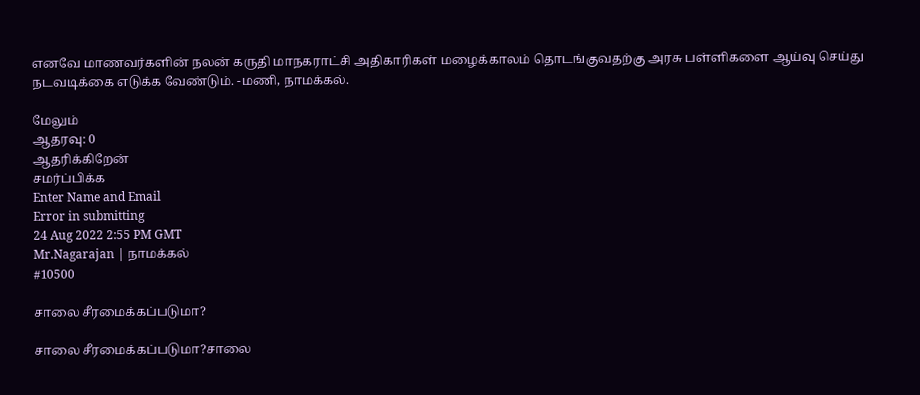எனவே மாணவர்களின் நலன் கருதி மாநகராட்சி அதிகாரிகள் மழைக்காலம் தொடங்குவதற்கு அரசு பள்ளிகளை ஆய்வு செய்து நடவடிக்கை எடுக்க வேண்டும். -மணி, நாமக்கல்.

மேலும்
ஆதரவு: 0
ஆதரிக்கிறேன்
சமர்ப்பிக்க
Enter Name and Email
Error in submitting
24 Aug 2022 2:55 PM GMT
Mr.Nagarajan | நாமக்கல்
#10500

சாலை சீரமைக்கப்படுமா?

சாலை சீரமைக்கப்படுமா?சாலை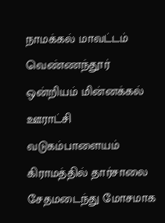நாமக்கல் மாவட்டம் வெண்ணந்தூர் ஒன்றியம் மின்னக்கல் ஊராட்சி வடுகம்பாளையம் கிராமத்தில் தார்சாலை சேதமடைந்து மோசமாக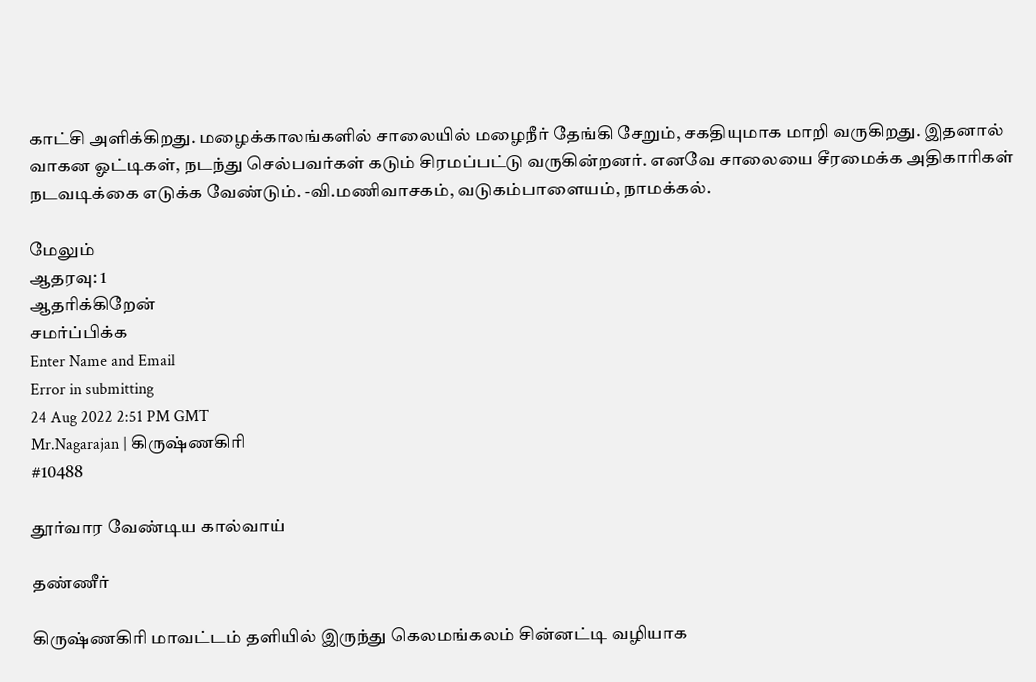காட்சி அளிக்கிறது. மழைக்காலங்களில் சாலையில் மழைநீர் தேங்கி சேறும், சகதியுமாக மாறி வருகிறது. இதனால் வாகன ஓட்டிகள், நடந்து செல்பவர்கள் கடும் சிரமப்பட்டு வருகின்றனர். எனவே சாலையை சீரமைக்க அதிகாரிகள் நடவடிக்கை எடுக்க வேண்டும். -வி.மணிவாசகம், வடுகம்பாளையம், நாமக்கல்.

மேலும்
ஆதரவு: 1
ஆதரிக்கிறேன்
சமர்ப்பிக்க
Enter Name and Email
Error in submitting
24 Aug 2022 2:51 PM GMT
Mr.Nagarajan | கிருஷ்ணகிரி
#10488

தூர்வார வேண்டிய கால்வாய்

தண்ணீர்

கிருஷ்ணகிரி மாவட்டம் தளியில் இருந்து கெலமங்கலம் சின்னட்டி வழியாக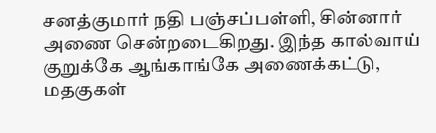சனத்குமார் நதி பஞ்சப்பள்ளி, சின்னார் அணை சென்றடைகிறது. இந்த கால்வாய் குறுக்கே ஆங்காங்கே அணைக்கட்டு, மதகுகள்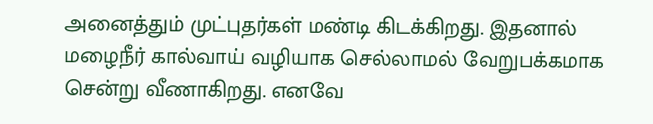அனைத்தும் முட்புதர்கள் மண்டி கிடக்கிறது. இதனால் மழைநீர் கால்வாய் வழியாக செல்லாமல் வேறுபக்கமாக சென்று வீணாகிறது. எனவே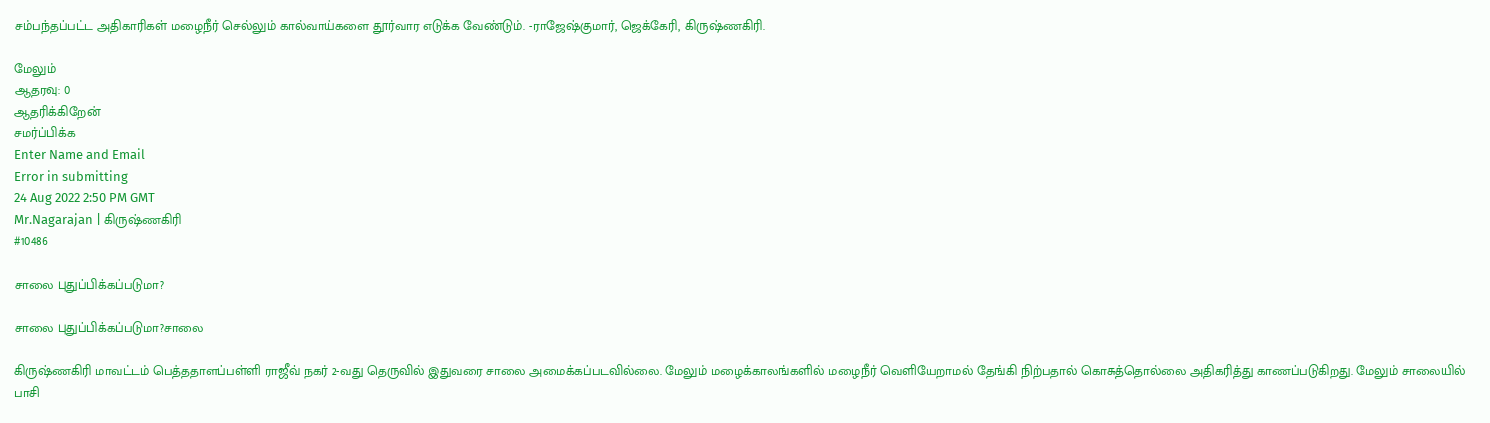சம்பந்தப்பட்ட அதிகாரிகள் மழைநீர் செல்லும் கால்வாய்களை தூர்வார எடுக்க வேண்டும். -ராஜேஷ்குமார், ஜெக்கேரி, கிருஷ்ணகிரி.

மேலும்
ஆதரவு: 0
ஆதரிக்கிறேன்
சமர்ப்பிக்க
Enter Name and Email
Error in submitting
24 Aug 2022 2:50 PM GMT
Mr.Nagarajan | கிருஷ்ணகிரி
#10486

சாலை புதுப்பிக்கப்படுமா?

சாலை புதுப்பிக்கப்படுமா?சாலை

கிருஷ்ணகிரி மாவட்டம் பெத்ததாளப்பள்ளி ராஜீவ் நகர் 2-வது தெருவில் இதுவரை சாலை அமைக்கப்படவில்லை. மேலும் மழைக்காலங்களில் மழைநீர் வெளியேறாமல் தேங்கி நிற்பதால் கொசுத்தொல்லை அதிகரித்து காணப்படுகிறது. மேலும் சாலையில் பாசி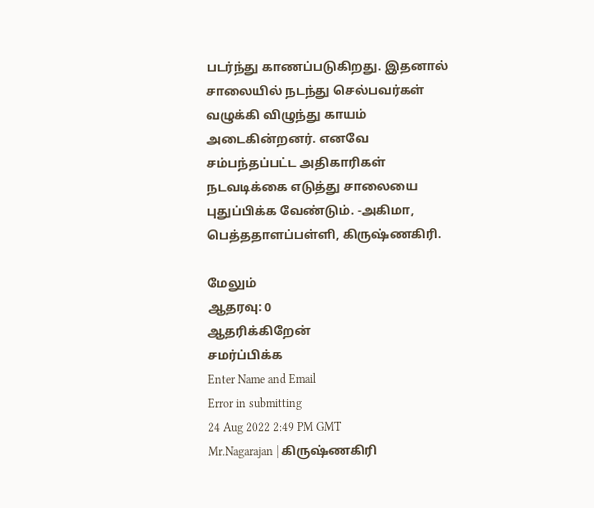படர்ந்து காணப்படுகிறது. இதனால் சாலையில் நடந்து செல்பவர்கள் வழுக்கி விழுந்து காயம் அடைகின்றனர். எனவே சம்பந்தப்பட்ட அதிகாரிகள் நடவடிக்கை எடுத்து சாலையை புதுப்பிக்க வேண்டும். -அகிமா, பெத்ததாளப்பள்ளி, கிருஷ்ணகிரி.

மேலும்
ஆதரவு: 0
ஆதரிக்கிறேன்
சமர்ப்பிக்க
Enter Name and Email
Error in submitting
24 Aug 2022 2:49 PM GMT
Mr.Nagarajan | கிருஷ்ணகிரி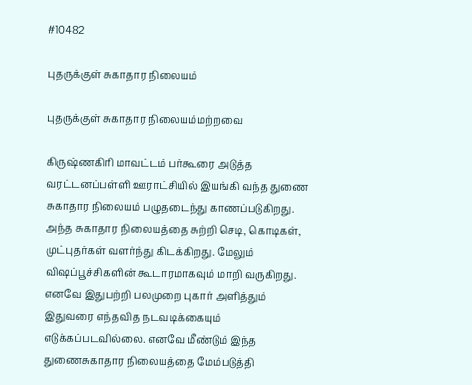#10482

புதருக்குள் சுகாதார நிலையம்

புதருக்குள் சுகாதார நிலையம்மற்றவை

கிருஷ்ணகிரி மாவட்டம் பர்கூரை அடுத்த வரட்டனப்பள்ளி ஊராட்சியில் இயங்கி வந்த துணை சுகாதார நிலையம் பழுதடைந்து காணப்படுகிறது. அந்த சுகாதார நிலையத்தை சுற்றி செடி, கொடிகள், முட்புதர்கள் வளர்ந்து கிடக்கிறது. மேலும் விஷப்பூச்சிகளின் கூடாரமாகவும் மாறி வருகிறது. எனவே இதுபற்றி பலமுறை புகார் அளித்தும் இதுவரை எந்தவித நடவடிக்கையும் எடுக்கப்படவில்லை. எனவே மீண்டும் இந்த துணைசுகாதார நிலையத்தை மேம்படுத்தி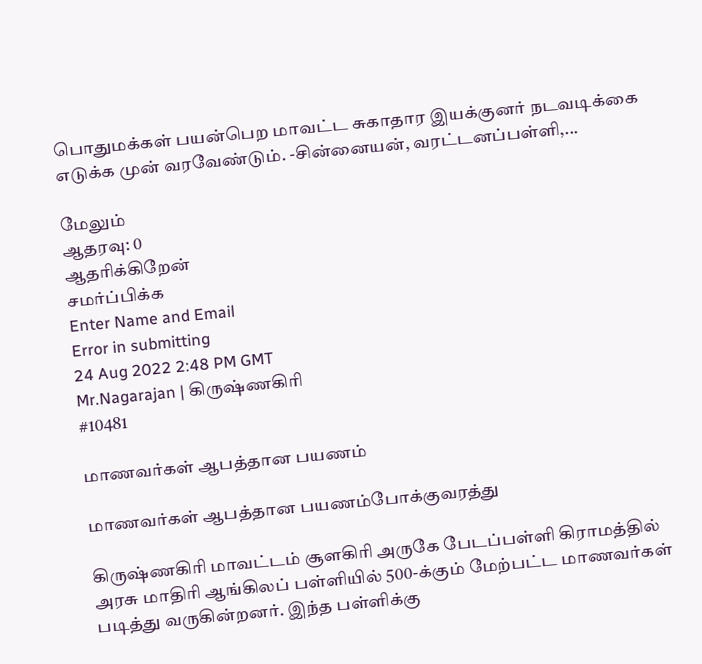பொதுமக்கள் பயன்பெற மாவட்ட சுகாதார இயக்குனர் நடவடிக்கை எடுக்க முன் வரவேண்டும். -சின்னையன், வரட்டனப்பள்ளி,...

மேலும்
ஆதரவு: 0
ஆதரிக்கிறேன்
சமர்ப்பிக்க
Enter Name and Email
Error in submitting
24 Aug 2022 2:48 PM GMT
Mr.Nagarajan | கிருஷ்ணகிரி
#10481

மாணவர்கள் ஆபத்தான பயணம்

மாணவர்கள் ஆபத்தான பயணம்போக்குவரத்து

கிருஷ்ணகிரி மாவட்டம் சூளகிரி அருகே பேடப்பள்ளி கிராமத்தில் அரசு மாதிரி ஆங்கிலப் பள்ளியில் 500-க்கும் மேற்பட்ட மாணவர்கள் படித்து வருகின்றனர். இந்த பள்ளிக்கு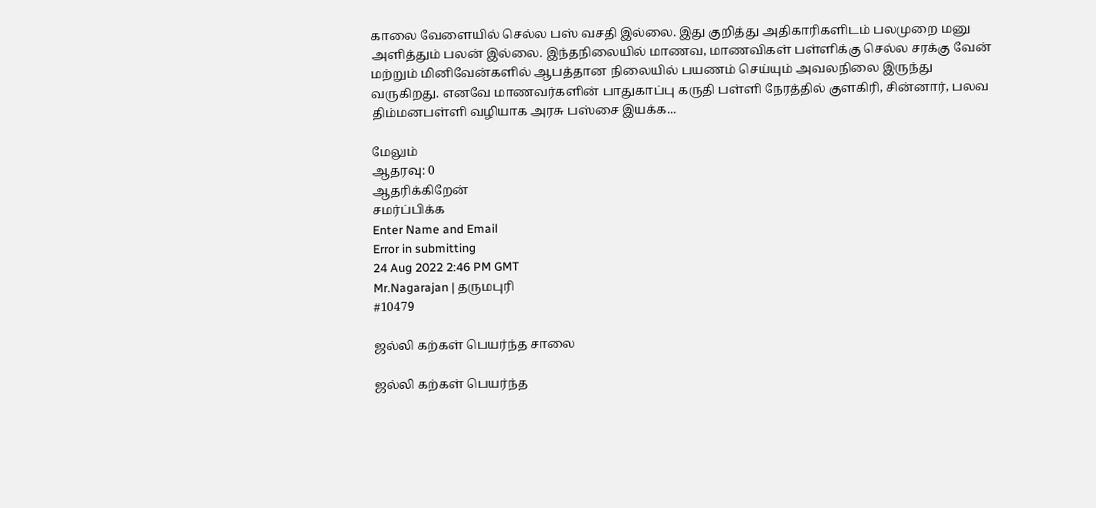காலை வேளையில் செல்ல பஸ் வசதி இல்லை. இது குறித்து அதிகாரிகளிடம் பலமுறை மனு அளித்தும் பலன் இல்லை. இந்தநிலையில் மாணவ, மாணவிகள் பள்ளிக்கு செல்ல சரக்கு வேன் மற்றும் மினிவேன்களில் ஆபத்தான நிலையில் பயணம் செய்யும் அவலநிலை இருந்து வருகிறது. எனவே மாணவர்களின் பாதுகாப்பு கருதி பள்ளி நேரத்தில் குளகிரி, சின்னார், பலவ திம்மனபள்ளி வழியாக அரசு பஸ்சை இயக்க...

மேலும்
ஆதரவு: 0
ஆதரிக்கிறேன்
சமர்ப்பிக்க
Enter Name and Email
Error in submitting
24 Aug 2022 2:46 PM GMT
Mr.Nagarajan | தருமபுரி
#10479

ஜல்லி கற்கள் பெயர்ந்த சாலை

ஜல்லி கற்கள் பெயர்ந்த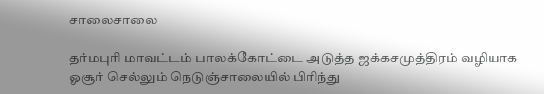சாலைசாலை

தர்மபுரி மாவட்டம் பாலக்கோட்டை அடுத்த ஜக்கசமுத்திரம் வழியாக ஓசூர் செல்லும் நெடுஞ்சாலையில் பிரிந்து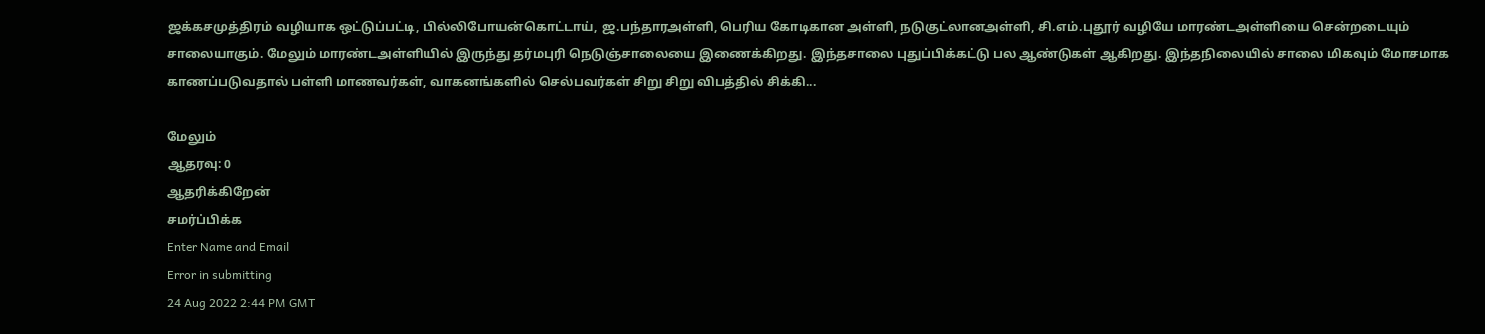ஜக்கசமுத்திரம் வழியாக ஒட்டுப்பட்டி, பில்லிபோயன்கொட்டாய், ஜ.பந்தார‌அள்ளி, பெரிய கோடிகான அள்ளி, நடுகுட்லான‌அள்ளி, சி.எம்.புதூர் வழியே மாரண்ட‌அள்ளியை சென்றடையும் சாலையாகும். மேலும் மாரண்ட‌அள்ளியில் இருந்து தர்மபுரி நெடுஞ்சாலையை இணைக்கிறது. இந்தசாலை புதுப்பிக்கட்டு பல ஆண்டுகள் ஆகிறது. இந்தநிலையில் சாலை மிகவும் மோசமாக காணப்படுவதால் பள்ளி மாணவர்கள், வாகனங்களில் செல்பவர்கள் சிறு சிறு விபத்தில் சிக்கி...

மேலும்
ஆதரவு: 0
ஆதரிக்கிறேன்
சமர்ப்பிக்க
Enter Name and Email
Error in submitting
24 Aug 2022 2:44 PM GMT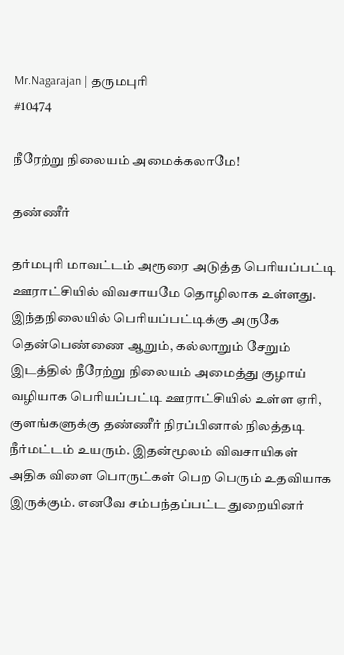Mr.Nagarajan | தருமபுரி
#10474

நீரேற்று நிலையம் அமைக்கலாமே!

தண்ணீர்

தர்மபுரி மாவட்டம் அரூரை அடுத்த பெரியப்பட்டி ஊராட்சியில் விவசாயமே தொழிலாக உள்ளது. இந்தநிலையில் பெரியப்பட்டிக்கு அருகே தென்பெண்ணை ஆறும், கல்லாறும் சேறும் இடத்தில் நீரேற்று நிலையம் அமைத்து குழாய் வழியாக பெரியப்பட்டி ஊராட்சியில் உள்ள ஏரி, குளங்களுக்கு தண்ணீர் நிரப்பினால் நிலத்தடி நீர்மட்டம் உயரும். இதன்மூலம் விவசாயிகள் அதிக விளை பொருட்கள் பெற பெரும் உதவியாக இருக்கும். எனவே சம்பந்தப்பட்ட துறையினர்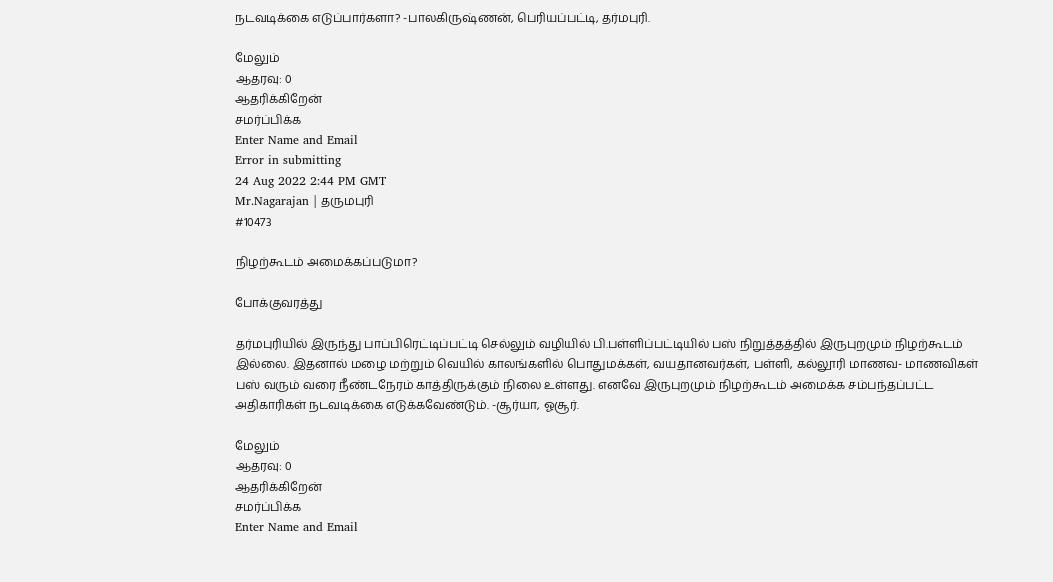நடவடிக்கை எடுப்பார்களா? -பாலகிருஷ்ணன், பெரியப்பட்டி, தர்மபுரி.

மேலும்
ஆதரவு: 0
ஆதரிக்கிறேன்
சமர்ப்பிக்க
Enter Name and Email
Error in submitting
24 Aug 2022 2:44 PM GMT
Mr.Nagarajan | தருமபுரி
#10473

நிழற்கூடம் அமைக்கப்படுமா?

போக்குவரத்து

தர்மபுரியில் இருந்து பாப்பிரெட்டிப்பட்டி செல்லும் வழியில் பி.பள்ளிப்பட்டியில் பஸ் நிறுத்தத்தில் இருபுறமும் நிழற்கூடம் இல்லை. இதனால் மழை மற்றும் வெயில் காலங்களில் பொதுமக்கள், வயதானவர்கள், பள்ளி, கல்லூரி மாணவ- மாணவிகள் பஸ் வரும் வரை நீண்டநேரம் காத்திருக்கும் நிலை உள்ளது. எனவே இருபுறமும் நிழற்கூடம் அமைக்க சம்பந்தப்பட்ட அதிகாரிகள் நடவடிக்கை எடுக்கவேண்டும். -சூர்யா, ஓசூர்.

மேலும்
ஆதரவு: 0
ஆதரிக்கிறேன்
சமர்ப்பிக்க
Enter Name and Email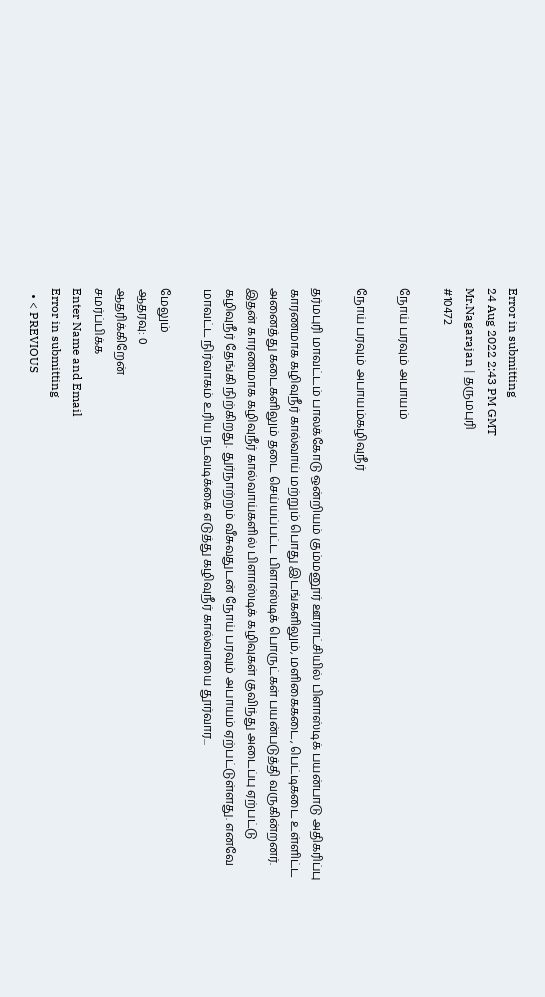Error in submitting
24 Aug 2022 2:43 PM GMT
Mr.Nagarajan | தருமபுரி
#10472

நோய் பரவும் அபாயம்

நோய் பரவும் அபாயம்கழிவுநீர்

தர்மபுரி மாவட்டம் பாலக்கோடு ஒன்றியம் கும்மனூர் ஊராட்சியில் பிளாஸ்டிக் பயன்பாடு அதிகரிப்பு காரணமாக கழிவுநீர் கால்வாய் மற்றும் பொது இடங்களிலும், மளிகைகடை, பெட்டிகடை உள்ளிட்ட அனைத்து கடைகளிலும் தடை செய்யப்பட்ட பிளாஸ்டிக் பொருட்கள் பயன்படுத்தி வருகின்றனர். இதன் காரணமாக கழிவுநீர் கால்வாய்களில் பிளாஸ்டிக் கழிவுகள் குவிந்து அடைப்பு ஏற்பட்டு கழிவுநீர் தேங்கி நிற்கிறது. துர்நாற்றம் வீசுவதுடன் நோய் பரவும் அபாயம் ஏற்பட்டுள்ளது. எனவே மாவட்ட நிர்வாகம் உரிய நடவடிக்கை எடுத்து கழிவுநீர் கால்வாயை தூர்வார...

மேலும்
ஆதரவு: 0
ஆதரிக்கிறேன்
சமர்ப்பிக்க
Enter Name and Email
Error in submitting
  • < PREVIOUS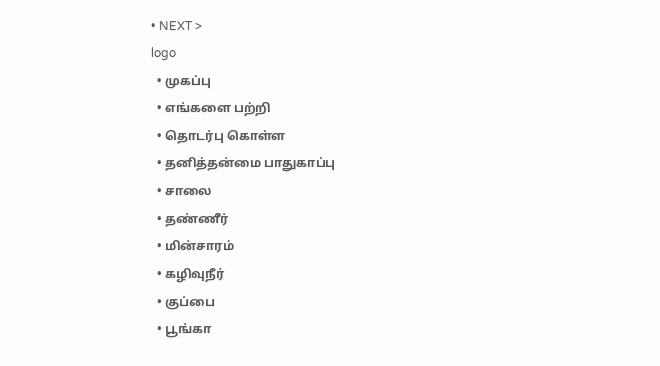• NEXT >
logo
  • முகப்பு
  • எங்களை பற்றி
  • தொடர்பு கொள்ள
  • தனித்தன்மை பாதுகாப்பு
  • சாலை
  • தண்ணீர்
  • மின்சாரம்
  • கழிவுநீர்
  • குப்பை
  • பூங்கா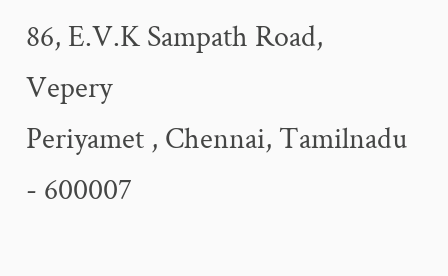86, E.V.K Sampath Road, Vepery
Periyamet , Chennai, Tamilnadu - 600007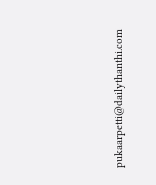pukaarpetti@dailythanthi.com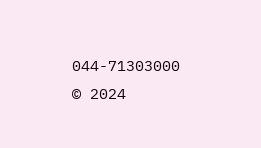044-71303000
© 2024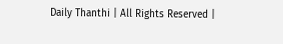Daily Thanthi | All Rights Reserved |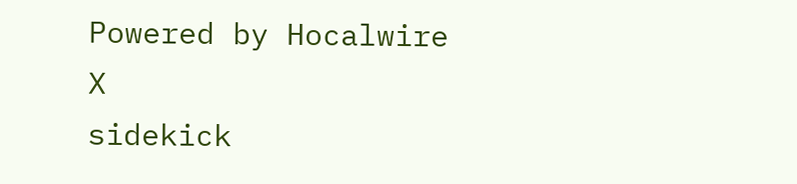Powered by Hocalwire
X
sidekick